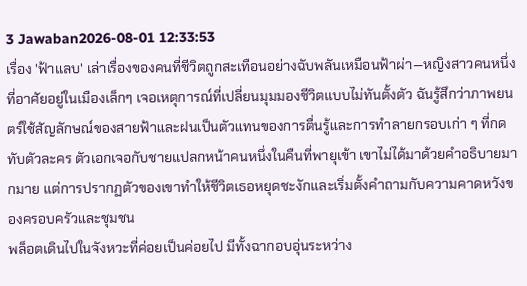3 Jawaban2026-08-01 12:33:53
เรื่อง 'ฟ้าแลบ' เล่าเรื่องของคนที่ชีวิตถูกสะเทือนอย่างฉับพลันเหมือนฟ้าผ่า—หญิงสาวคนหนึ่งที่อาศัยอยู่ในเมืองเล็กๆ เจอเหตุการณ์ที่เปลี่ยนมุมมองชีวิตแบบไม่ทันตั้งตัว ฉันรู้สึกว่าภาพยนตร์ใช้สัญลักษณ์ของสายฟ้าและฝนเป็นตัวแทนของการตื่นรู้และการทำลายกรอบเก่า ๆ ที่กดทับตัวละคร ตัวเอกเจอกับชายแปลกหน้าคนหนึ่งในคืนที่พายุเข้า เขาไม่ได้มาด้วยคำอธิบายมากมาย แต่การปรากฏตัวของเขาทำให้ชีวิตเธอหยุดชะงักและเริ่มตั้งคำถามกับความคาดหวังของครอบครัวและชุมชน
พล็อตเดินไปในจังหวะที่ค่อยเป็นค่อยไป มีทั้งฉากอบอุ่นระหว่าง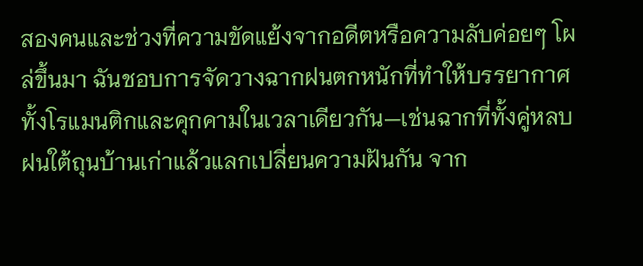สองคนและช่วงที่ความขัดแย้งจากอดีตหรือความลับค่อยๆ โผล่ขึ้นมา ฉันชอบการจัดวางฉากฝนตกหนักที่ทำให้บรรยากาศทั้งโรแมนติกและคุกคามในเวลาเดียวกัน—เช่นฉากที่ทั้งคู่หลบฝนใต้ถุนบ้านเก่าแล้วแลกเปลี่ยนความฝันกัน จาก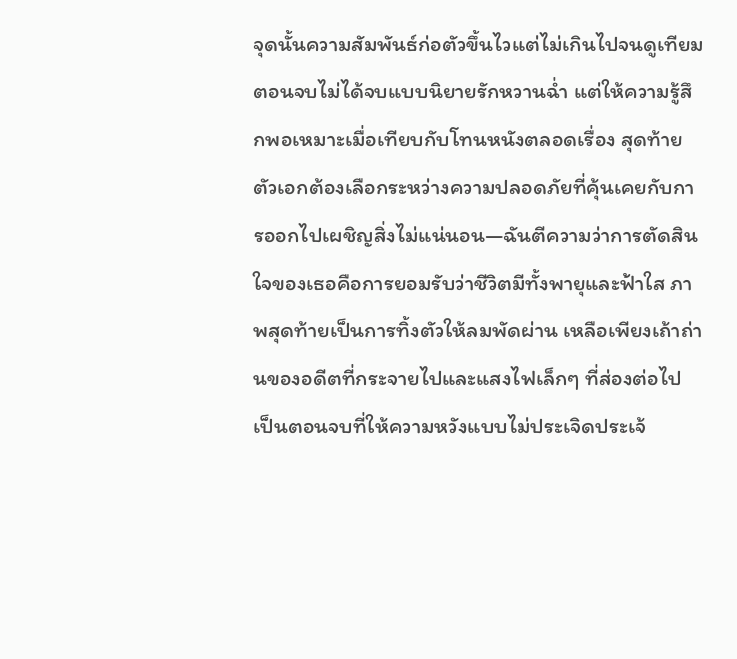จุดนั้นความสัมพันธ์ก่อตัวขึ้นไวแต่ไม่เกินไปจนดูเทียม
ตอนจบไม่ได้จบแบบนิยายรักหวานฉ่ำ แต่ให้ความรู้สึกพอเหมาะเมื่อเทียบกับโทนหนังตลอดเรื่อง สุดท้ายตัวเอกต้องเลือกระหว่างความปลอดภัยที่คุ้นเคยกับการออกไปเผชิญสิ่งไม่แน่นอน—ฉันตีความว่าการตัดสินใจของเธอคือการยอมรับว่าชีวิตมีทั้งพายุและฟ้าใส ภาพสุดท้ายเป็นการทิ้งตัวให้ลมพัดผ่าน เหลือเพียงเถ้าถ่านของอดีตที่กระจายไปและแสงไฟเล็กๆ ที่ส่องต่อไป เป็นตอนจบที่ให้ความหวังแบบไม่ประเจิดประเจ้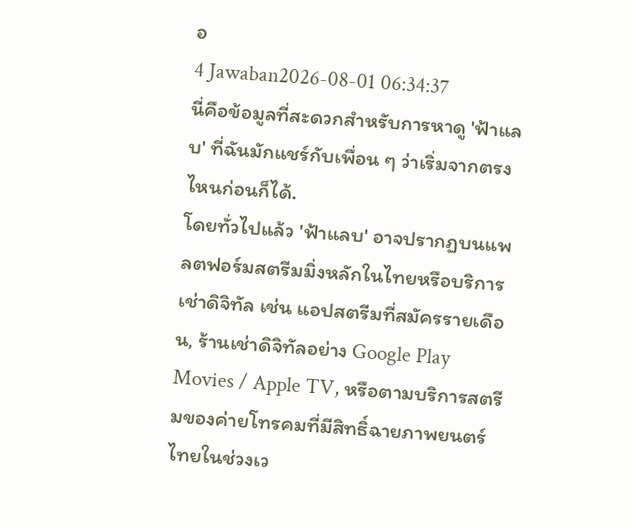อ
4 Jawaban2026-08-01 06:34:37
นี่คือข้อมูลที่สะดวกสำหรับการหาดู 'ฟ้าแลบ' ที่ฉันมักแชร์กับเพื่อน ๆ ว่าเริ่มจากตรงไหนก่อนก็ได้.
โดยทั่วไปแล้ว 'ฟ้าแลบ' อาจปรากฏบนแพลตฟอร์มสตรีมมิ่งหลักในไทยหรือบริการเช่าดิจิทัล เช่น แอปสตรีมที่สมัครรายเดือน, ร้านเช่าดิจิทัลอย่าง Google Play Movies / Apple TV, หรือตามบริการสตรีมของค่ายโทรคมที่มีสิทธิ์ฉายภาพยนตร์ไทยในช่วงเว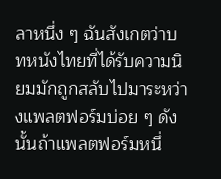ลาหนึ่ง ๆ ฉันสังเกตว่าบทหนังไทยที่ได้รับความนิยมมักถูกสลับไปมาระหว่างแพลตฟอร์มบ่อย ๆ ดังนั้นถ้าแพลตฟอร์มหนึ่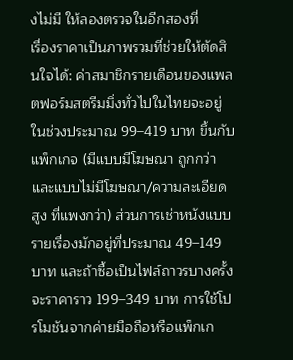งไม่มี ให้ลองตรวจในอีกสองที่
เรื่องราคาเป็นภาพรวมที่ช่วยให้ตัดสินใจได้: ค่าสมาชิกรายเดือนของแพลตฟอร์มสตรีมมิ่งทั่วไปในไทยจะอยู่ในช่วงประมาณ 99–419 บาท ขึ้นกับแพ็กเกจ (มีแบบมีโฆษณา ถูกกว่า และแบบไม่มีโฆษณา/ความละเอียดสูง ที่แพงกว่า) ส่วนการเช่าหนังแบบรายเรื่องมักอยู่ที่ประมาณ 49–149 บาท และถ้าซื้อเป็นไฟล์ถาวรบางครั้งจะราคาราว 199–349 บาท การใช้โปรโมชันจากค่ายมือถือหรือแพ็กเก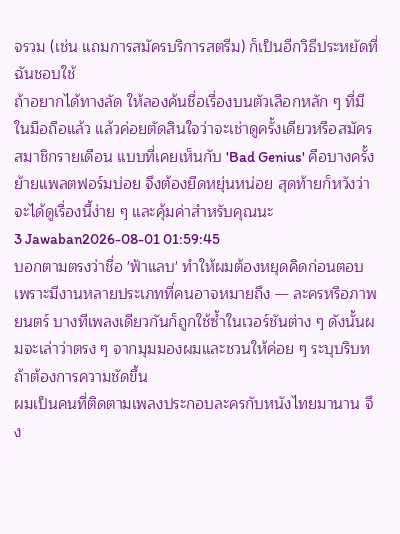จรวม (เช่น แถมการสมัครบริการสตรีม) ก็เป็นอีกวิธีประหยัดที่ฉันชอบใช้
ถ้าอยากได้ทางลัด ให้ลองค้นชื่อเรื่องบนตัวเลือกหลัก ๆ ที่มีในมือถือแล้ว แล้วค่อยตัดสินใจว่าจะเช่าดูครั้งเดียวหรือสมัครสมาชิกรายเดือน แบบที่เคยเห็นกับ 'Bad Genius' คือบางครั้งย้ายแพลตฟอร์มบ่อย จึงต้องยืดหยุ่นหน่อย สุดท้ายก็หวังว่าจะได้ดูเรื่องนี้ง่าย ๆ และคุ้มค่าสำหรับคุณนะ
3 Jawaban2026-08-01 01:59:45
บอกตามตรงว่าชื่อ 'ฟ้าแลบ' ทำให้ผมต้องหยุดคิดก่อนตอบ เพราะมีงานหลายประเภทที่คนอาจหมายถึง — ละครหรือภาพยนตร์ บางทีเพลงเดียวกันก็ถูกใช้ซ้ำในเวอร์ชันต่าง ๆ ดังนั้นผมจะเล่าว่าตรง ๆ จากมุมมองผมและชวนให้ค่อย ๆ ระบุบริบทถ้าต้องการความชัดขึ้น
ผมเป็นคนที่ติดตามเพลงประกอบละครกับหนังไทยมานาน จึง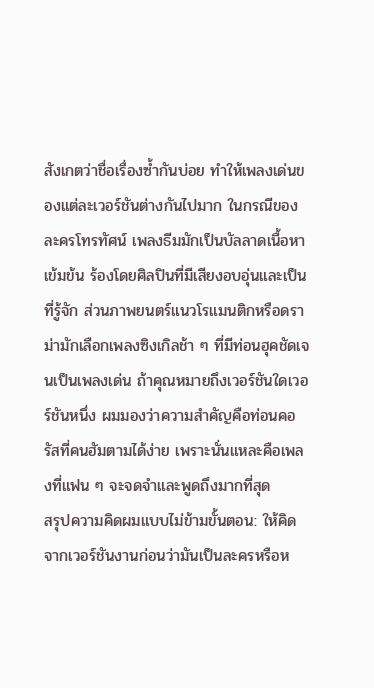สังเกตว่าชื่อเรื่องซ้ำกันบ่อย ทำให้เพลงเด่นของแต่ละเวอร์ชันต่างกันไปมาก ในกรณีของละครโทรทัศน์ เพลงธีมมักเป็นบัลลาดเนื้อหาเข้มข้น ร้องโดยศิลปินที่มีเสียงอบอุ่นและเป็นที่รู้จัก ส่วนภาพยนตร์แนวโรแมนติกหรือดราม่ามักเลือกเพลงซิงเกิลช้า ๆ ที่มีท่อนฮุคชัดเจนเป็นเพลงเด่น ถ้าคุณหมายถึงเวอร์ชันใดเวอร์ชันหนึ่ง ผมมองว่าความสำคัญคือท่อนคอรัสที่คนฮัมตามได้ง่าย เพราะนั่นแหละคือเพลงที่แฟน ๆ จะจดจำและพูดถึงมากที่สุด
สรุปความคิดผมแบบไม่ข้ามขั้นตอน: ให้คิดจากเวอร์ชันงานก่อนว่ามันเป็นละครหรือห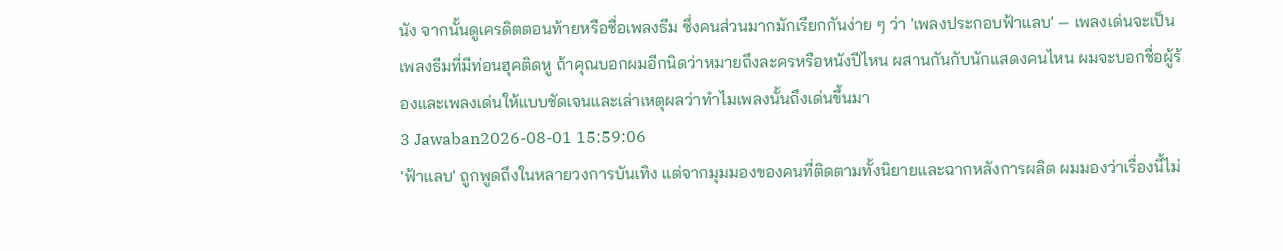นัง จากนั้นดูเครดิตตอนท้ายหรือชื่อเพลงธีม ซึ่งคนส่วนมากมักเรียกกันง่าย ๆ ว่า 'เพลงประกอบฟ้าแลบ' — เพลงเด่นจะเป็นเพลงธีมที่มีท่อนฮุคติดหู ถ้าคุณบอกผมอีกนิดว่าหมายถึงละครหรือหนังปีไหน ผสานกันกับนักแสดงคนไหน ผมจะบอกชื่อผู้ร้องและเพลงเด่นให้แบบชัดเจนและเล่าเหตุผลว่าทำไมเพลงนั้นถึงเด่นขึ้นมา
3 Jawaban2026-08-01 15:59:06
'ฟ้าแลบ' ถูกพูดถึงในหลายวงการบันเทิง แต่จากมุมมองของคนที่ติดตามทั้งนิยายและฉากหลังการผลิต ผมมองว่าเรื่องนี้ไม่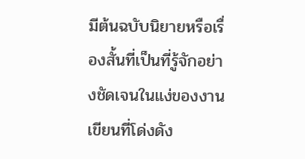มีต้นฉบับนิยายหรือเรื่องสั้นที่เป็นที่รู้จักอย่างชัดเจนในแง่ของงานเขียนที่โด่งดัง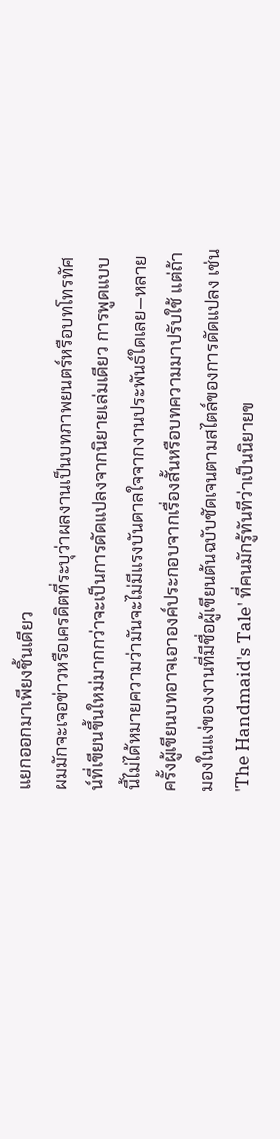แยกออกมาเพียงชิ้นเดียว
ผมมักจะเจอข่าวหรือเครดิตที่ระบุว่าผลงานเป็นบทภาพยนตร์หรือบทโทรทัศน์ที่เขียนขึ้นใหม่มากกว่าจะเป็นการดัดแปลงจากนิยายเล่มเดียว การพูดแบบนี้ไม่ได้หมายความว่ามันจะไม่มีแรงบันดาลใจจากงานประพันธ์ใดเลย—หลายครั้งผู้เขียนบทอาจเอาองค์ประกอบจากเรื่องสั้นหรือบทความมาปรับใช้ แต่ถ้ามองในแง่ของงานที่มีชื่อผู้เขียนต้นฉบับชัดเจนตามสไตล์ของการดัดแปลง เช่น 'The Handmaid's Tale' ที่คนมักรู้ทันทีว่าเป็นนิยายข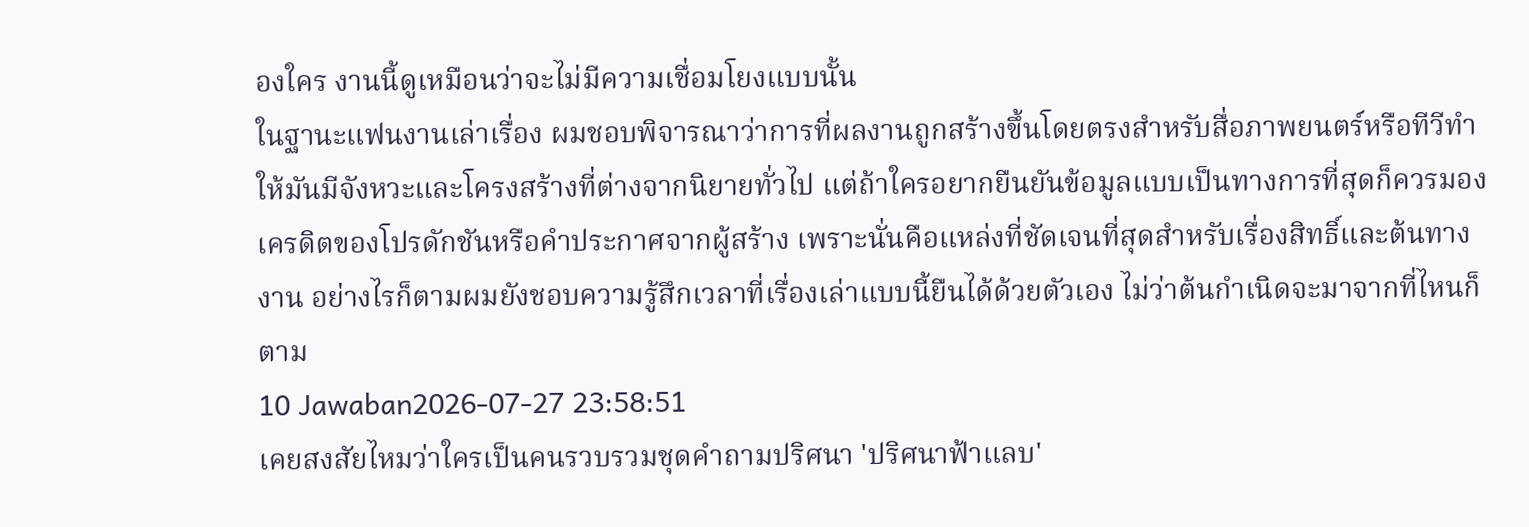องใคร งานนี้ดูเหมือนว่าจะไม่มีความเชื่อมโยงแบบนั้น
ในฐานะแฟนงานเล่าเรื่อง ผมชอบพิจารณาว่าการที่ผลงานถูกสร้างขึ้นโดยตรงสำหรับสื่อภาพยนตร์หรือทีวีทำให้มันมีจังหวะและโครงสร้างที่ต่างจากนิยายทั่วไป แต่ถ้าใครอยากยืนยันข้อมูลแบบเป็นทางการที่สุดก็ควรมองเครดิตของโปรดักชันหรือคำประกาศจากผู้สร้าง เพราะนั่นคือแหล่งที่ชัดเจนที่สุดสำหรับเรื่องสิทธิ์และต้นทางงาน อย่างไรก็ตามผมยังชอบความรู้สึกเวลาที่เรื่องเล่าแบบนี้ยืนได้ด้วยตัวเอง ไม่ว่าต้นกำเนิดจะมาจากที่ไหนก็ตาม
10 Jawaban2026-07-27 23:58:51
เคยสงสัยไหมว่าใครเป็นคนรวบรวมชุดคำถามปริศนา 'ปริศนาฟ้าแลบ'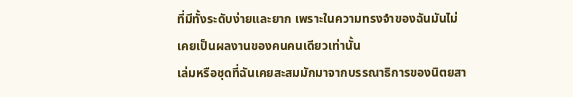ที่มีทั้งระดับง่ายและยาก เพราะในความทรงจำของฉันมันไม่เคยเป็นผลงานของคนคนเดียวเท่านั้น
เล่มหรือชุดที่ฉันเคยสะสมมักมาจากบรรณาธิการของนิตยสา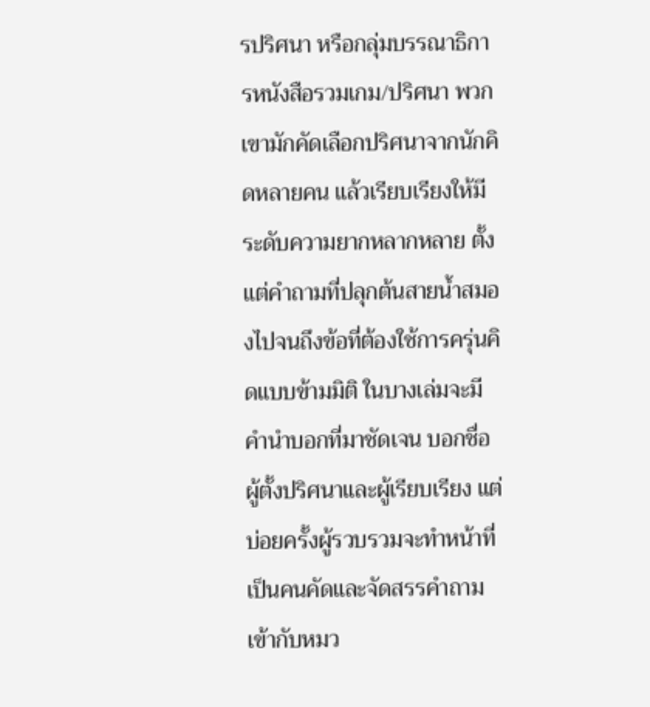รปริศนา หรือกลุ่มบรรณาธิการหนังสือรวมเกม/ปริศนา พวกเขามักคัดเลือกปริศนาจากนักคิดหลายคน แล้วเรียบเรียงให้มีระดับความยากหลากหลาย ตั้งแต่คำถามที่ปลุกต้นสายน้ำสมองไปจนถึงข้อที่ต้องใช้การครุ่นคิดแบบข้ามมิติ ในบางเล่มจะมีคำนำบอกที่มาชัดเจน บอกชื่อผู้ตั้งปริศนาและผู้เรียบเรียง แต่บ่อยครั้งผู้รวบรวมจะทำหน้าที่เป็นคนคัดและจัดสรรคำถามเข้ากับหมว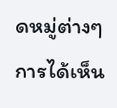ดหมู่ต่างๆ
การได้เห็น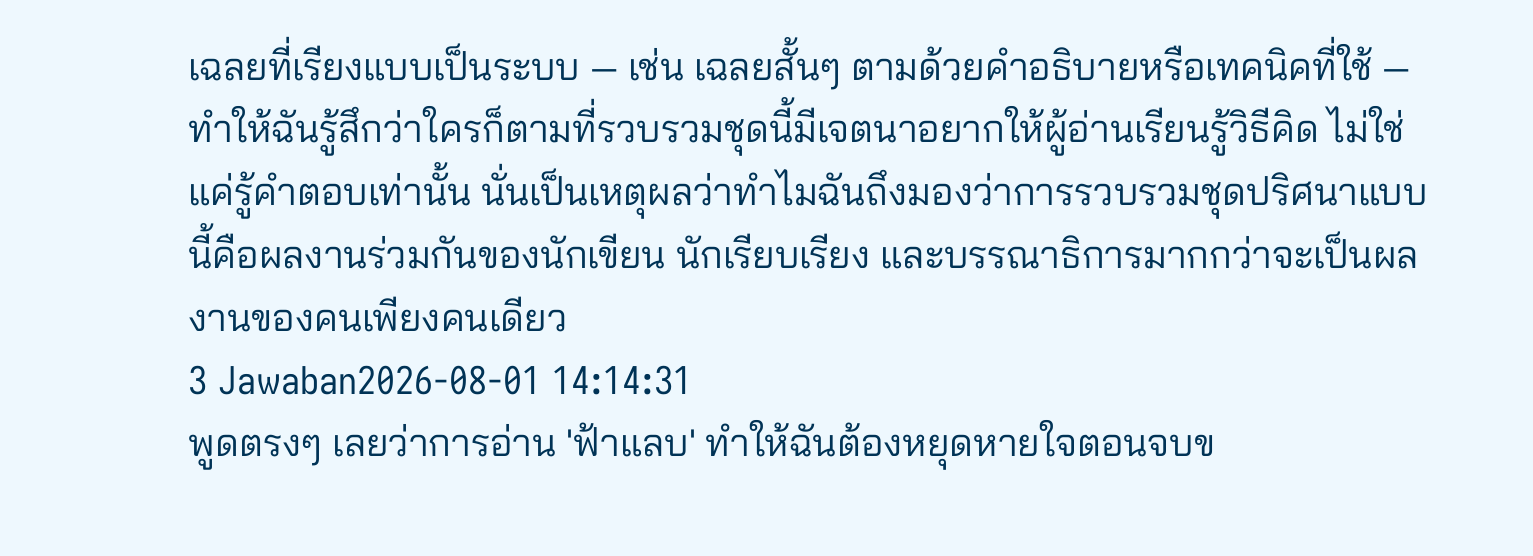เฉลยที่เรียงแบบเป็นระบบ — เช่น เฉลยสั้นๆ ตามด้วยคำอธิบายหรือเทคนิคที่ใช้ — ทำให้ฉันรู้สึกว่าใครก็ตามที่รวบรวมชุดนี้มีเจตนาอยากให้ผู้อ่านเรียนรู้วิธีคิด ไม่ใช่แค่รู้คำตอบเท่านั้น นั่นเป็นเหตุผลว่าทำไมฉันถึงมองว่าการรวบรวมชุดปริศนาแบบนี้คือผลงานร่วมกันของนักเขียน นักเรียบเรียง และบรรณาธิการมากกว่าจะเป็นผลงานของคนเพียงคนเดียว
3 Jawaban2026-08-01 14:14:31
พูดตรงๆ เลยว่าการอ่าน 'ฟ้าแลบ' ทำให้ฉันต้องหยุดหายใจตอนจบข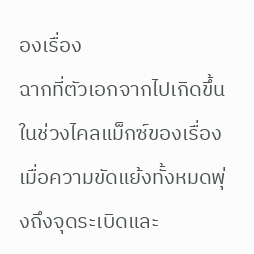องเรื่อง
ฉากที่ตัวเอกจากไปเกิดขึ้นในช่วงไคลแม็กซ์ของเรื่อง เมื่อความขัดแย้งทั้งหมดพุ่งถึงจุดระเบิดและ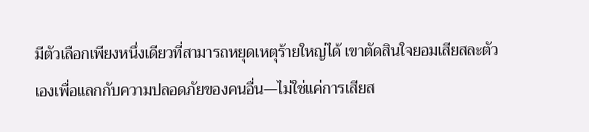มีตัวเลือกเพียงหนึ่งเดียวที่สามารถหยุดเหตุร้ายใหญ่ได้ เขาตัดสินใจยอมเสียสละตัวเองเพื่อแลกกับความปลอดภัยของคนอื่น—ไม่ใช่แค่การเสียส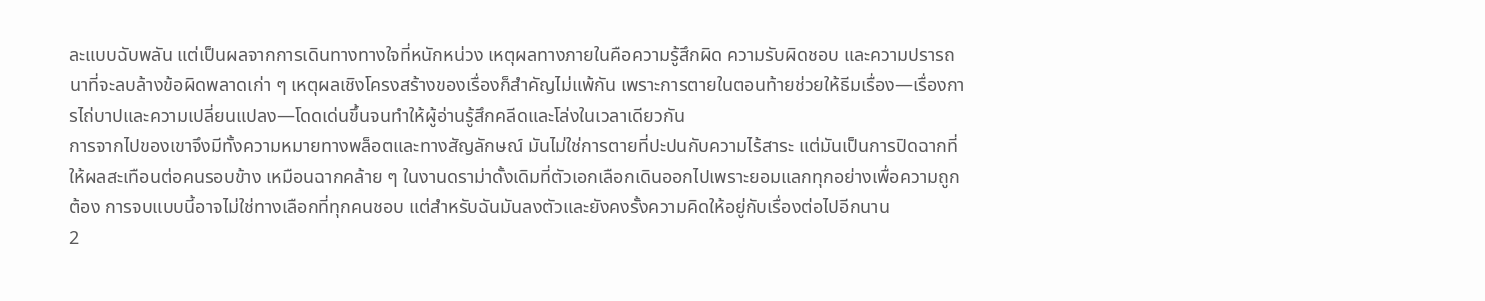ละแบบฉับพลัน แต่เป็นผลจากการเดินทางทางใจที่หนักหน่วง เหตุผลทางภายในคือความรู้สึกผิด ความรับผิดชอบ และความปรารถนาที่จะลบล้างข้อผิดพลาดเก่า ๆ เหตุผลเชิงโครงสร้างของเรื่องก็สำคัญไม่แพ้กัน เพราะการตายในตอนท้ายช่วยให้ธีมเรื่อง—เรื่องการไถ่บาปและความเปลี่ยนแปลง—โดดเด่นขึ้นจนทำให้ผู้อ่านรู้สึกคลีดและโล่งในเวลาเดียวกัน
การจากไปของเขาจึงมีทั้งความหมายทางพล็อตและทางสัญลักษณ์ มันไม่ใช่การตายที่ปะปนกับความไร้สาระ แต่มันเป็นการปิดฉากที่ให้ผลสะเทือนต่อคนรอบข้าง เหมือนฉากคล้าย ๆ ในงานดราม่าดั้งเดิมที่ตัวเอกเลือกเดินออกไปเพราะยอมแลกทุกอย่างเพื่อความถูกต้อง การจบแบบนี้อาจไม่ใช่ทางเลือกที่ทุกคนชอบ แต่สำหรับฉันมันลงตัวและยังคงรั้งความคิดให้อยู่กับเรื่องต่อไปอีกนาน
2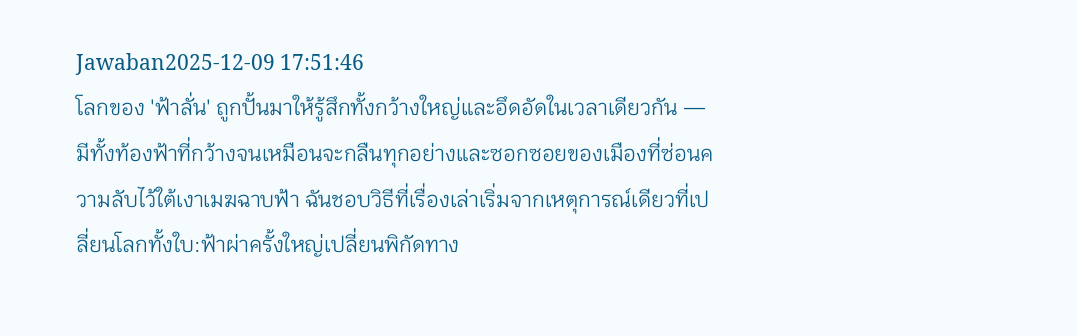Jawaban2025-12-09 17:51:46
โลกของ 'ฟ้าลั่น' ถูกปั้นมาให้รู้สึกทั้งกว้างใหญ่และอึดอัดในเวลาเดียวกัน — มีทั้งท้องฟ้าที่กว้างจนเหมือนจะกลืนทุกอย่างและซอกซอยของเมืองที่ซ่อนความลับไว้ใต้เงาเมฆฉาบฟ้า ฉันชอบวิธีที่เรื่องเล่าเริ่มจากเหตุการณ์เดียวที่เปลี่ยนโลกทั้งใบ:ฟ้าผ่าครั้งใหญ่เปลี่ยนพิกัดทาง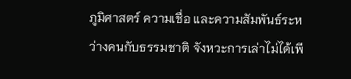ภูมิศาสตร์ ความเชื่อ และความสัมพันธ์ระหว่างคนกับธรรมชาติ จังหวะการเล่าไม่ได้เพี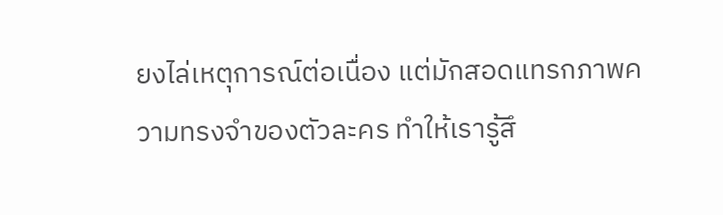ยงไล่เหตุการณ์ต่อเนื่อง แต่มักสอดแทรกภาพความทรงจำของตัวละคร ทำให้เรารู้สึ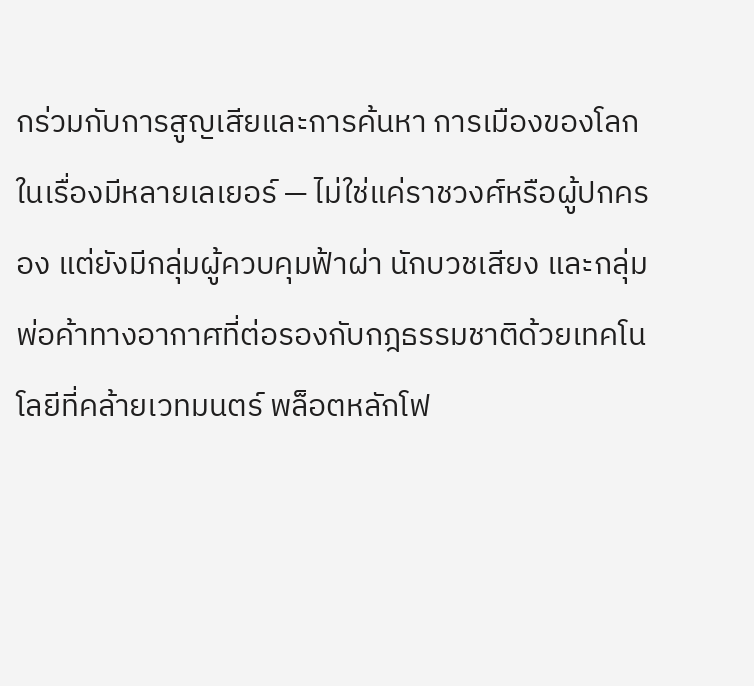กร่วมกับการสูญเสียและการค้นหา การเมืองของโลกในเรื่องมีหลายเลเยอร์ — ไม่ใช่แค่ราชวงศ์หรือผู้ปกครอง แต่ยังมีกลุ่มผู้ควบคุมฟ้าผ่า นักบวชเสียง และกลุ่มพ่อค้าทางอากาศที่ต่อรองกับกฎธรรมชาติด้วยเทคโนโลยีที่คล้ายเวทมนตร์ พล็อตหลักโฟ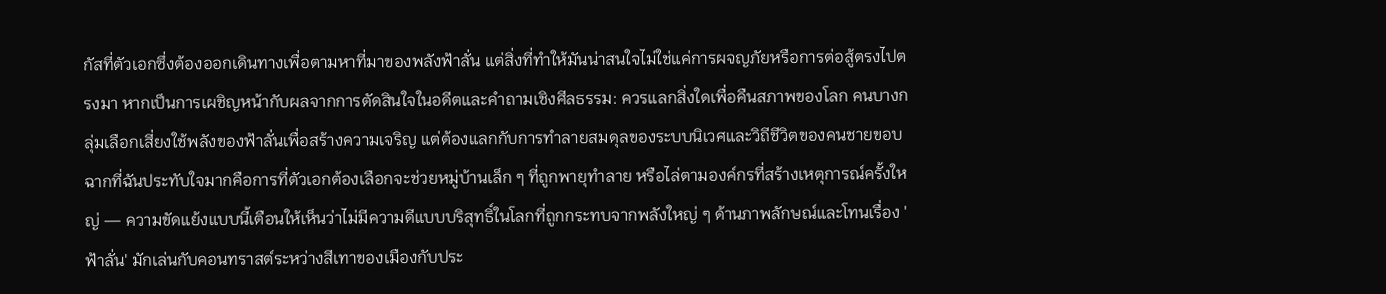กัสที่ตัวเอกซึ่งต้องออกเดินทางเพื่อตามหาที่มาของพลังฟ้าลั่น แต่สิ่งที่ทำให้มันน่าสนใจไม่ใช่แค่การผจญภัยหรือการต่อสู้ตรงไปตรงมา หากเป็นการเผชิญหน้ากับผลจากการตัดสินใจในอดีตและคำถามเชิงศีลธรรม: ควรแลกสิ่งใดเพื่อคืนสภาพของโลก คนบางกลุ่มเลือกเสี่ยงใช้พลังของฟ้าลั่นเพื่อสร้างความเจริญ แต่ต้องแลกกับการทำลายสมดุลของระบบนิเวศและวิถีชีวิตของคนชายขอบ ฉากที่ฉันประทับใจมากคือการที่ตัวเอกต้องเลือกจะช่วยหมู่บ้านเล็ก ๆ ที่ถูกพายุทำลาย หรือไล่ตามองค์กรที่สร้างเหตุการณ์ครั้งใหญ่ — ความขัดแย้งแบบนี้เตือนให้เห็นว่าไม่มีความดีแบบบริสุทธิ์ในโลกที่ถูกกระทบจากพลังใหญ่ ๆ ด้านภาพลักษณ์และโทนเรื่อง 'ฟ้าลั่น' มักเล่นกับคอนทราสต์ระหว่างสีเทาของเมืองกับประ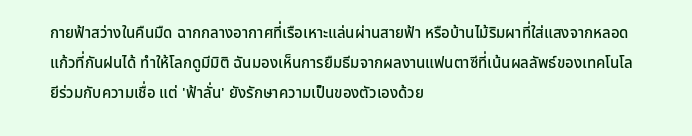กายฟ้าสว่างในคืนมืด ฉากกลางอากาศที่เรือเหาะแล่นผ่านสายฟ้า หรือบ้านไม้ริมผาที่ใส่แสงจากหลอดแก้วที่กันฝนได้ ทำให้โลกดูมีมิติ ฉันมองเห็นการยืมธีมจากผลงานแฟนตาซีที่เน้นผลลัพธ์ของเทคโนโลยีร่วมกับความเชื่อ แต่ 'ฟ้าลั่น' ยังรักษาความเป็นของตัวเองด้วย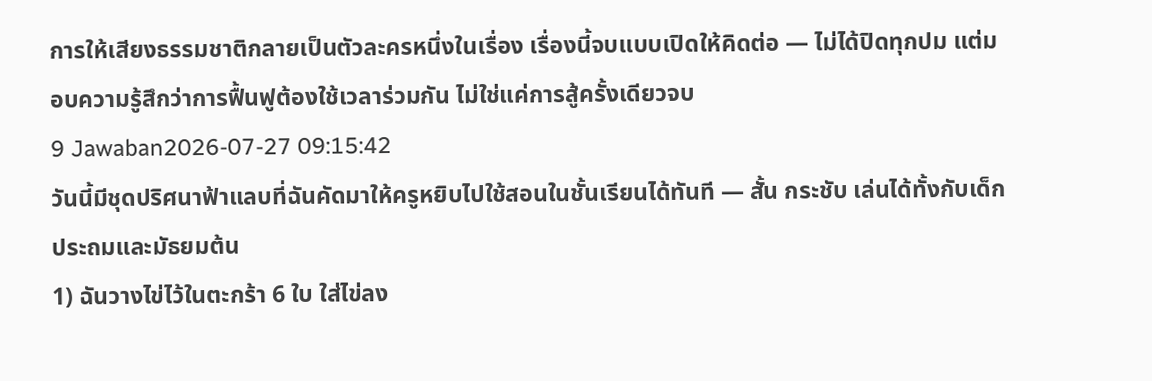การให้เสียงธรรมชาติกลายเป็นตัวละครหนึ่งในเรื่อง เรื่องนี้จบแบบเปิดให้คิดต่อ — ไม่ได้ปิดทุกปม แต่มอบความรู้สึกว่าการฟื้นฟูต้องใช้เวลาร่วมกัน ไม่ใช่แค่การสู้ครั้งเดียวจบ
9 Jawaban2026-07-27 09:15:42
วันนี้มีชุดปริศนาฟ้าแลบที่ฉันคัดมาให้ครูหยิบไปใช้สอนในชั้นเรียนได้ทันที — สั้น กระชับ เล่นได้ทั้งกับเด็กประถมและมัธยมต้น
1) ฉันวางไข่ไว้ในตะกร้า 6 ใบ ใส่ไข่ลง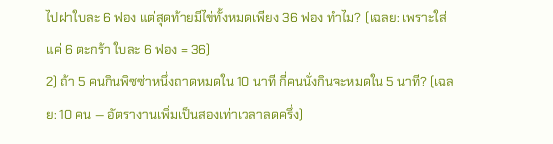ไปฝาใบละ 6 ฟอง แต่สุดท้ายมีไข่ทั้งหมดเพียง 36 ฟอง ทำไม? (เฉลย: เพราะใส่แค่ 6 ตะกร้า ใบละ 6 ฟอง = 36)
2) ถ้า 5 คนกินพิซซ่าหนึ่งถาดหมดใน 10 นาที กี่คนนั่งกินจะหมดใน 5 นาที? (เฉลย: 10 คน — อัตรางานเพิ่มเป็นสองเท่าเวลาลดครึ่ง)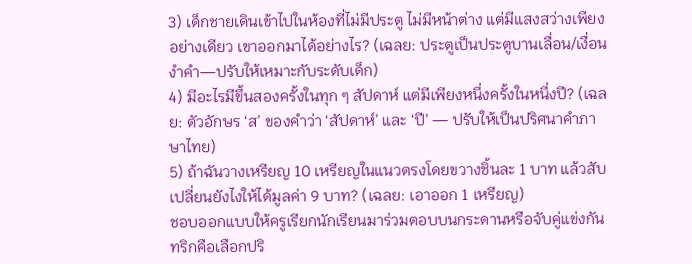3) เด็กชายเดินเข้าไปในห้องที่ไม่มีประตู ไม่มีหน้าต่าง แต่มีแสงสว่างเพียงอย่างเดียว เขาออกมาได้อย่างไร? (เฉลย: ประตูเป็นประตูบานเลื่อน/เงื่อนงำคำ—ปรับให้เหมาะกับระดับเด็ก)
4) มีอะไรมีขึ้นสองครั้งในทุก ๆ สัปดาห์ แต่มีเพียงหนึ่งครั้งในหนึ่งปี? (เฉลย: ตัวอักษร ‘ส’ ของคำว่า ‘สัปดาห์’ และ ‘ปี’ — ปรับให้เป็นปริศนาคำภาษาไทย)
5) ถ้าฉันวางเหรียญ 10 เหรียญในแนวตรงโดยขวางชิ้นละ 1 บาท แล้วสับเปลี่ยนยังไงให้ได้มูลค่า 9 บาท? (เฉลย: เอาออก 1 เหรียญ)
ชอบออกแบบให้ครูเรียกนักเรียนมาร่วมตอบบนกระดานหรือจับคู่แข่งกัน ทริกคือเลือกปริ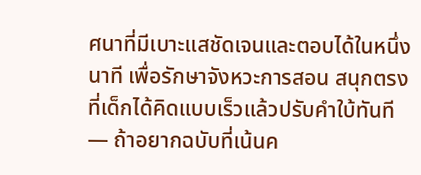ศนาที่มีเบาะแสชัดเจนและตอบได้ในหนึ่งนาที เพื่อรักษาจังหวะการสอน สนุกตรงที่เด็กได้คิดแบบเร็วแล้วปรับคำใบ้ทันที — ถ้าอยากฉบับที่เน้นค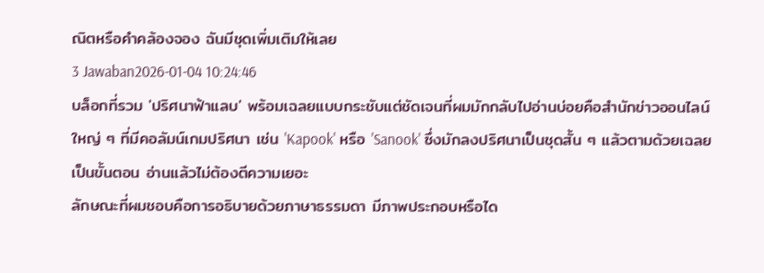ณิตหรือคำคล้องจอง ฉันมีชุดเพิ่มเติมให้เลย
3 Jawaban2026-01-04 10:24:46
บล็อกที่รวม 'ปริศนาฟ้าแลบ' พร้อมเฉลยแบบกระชับแต่ชัดเจนที่ผมมักกลับไปอ่านบ่อยคือสำนักข่าวออนไลน์ใหญ่ ๆ ที่มีคอลัมน์เกมปริศนา เช่น 'Kapook' หรือ 'Sanook' ซึ่งมักลงปริศนาเป็นชุดสั้น ๆ แล้วตามด้วยเฉลยเป็นขั้นตอน อ่านแล้วไม่ต้องตีความเยอะ
ลักษณะที่ผมชอบคือการอธิบายด้วยภาษาธรรมดา มีภาพประกอบหรือได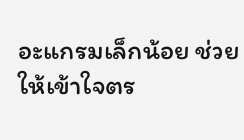อะแกรมเล็กน้อย ช่วยให้เข้าใจตร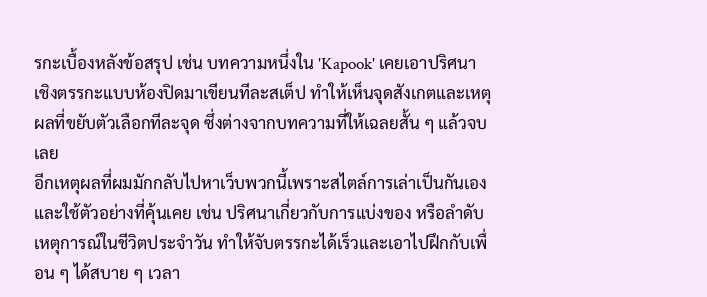รกะเบื้องหลังข้อสรุป เช่น บทความหนึ่งใน 'Kapook' เคยเอาปริศนาเชิงตรรกะแบบห้องปิดมาเขียนทีละสเต็ป ทำให้เห็นจุดสังเกตและเหตุผลที่ขยับตัวเลือกทีละจุด ซึ่งต่างจากบทความที่ให้เฉลยสั้น ๆ แล้วจบเลย
อีกเหตุผลที่ผมมักกลับไปหาเว็บพวกนี้เพราะสไตล์การเล่าเป็นกันเองและใช้ตัวอย่างที่คุ้นเคย เช่น ปริศนาเกี่ยวกับการแบ่งของ หรือลำดับเหตุการณ์ในชีวิตประจำวัน ทำให้จับตรรกะได้เร็วและเอาไปฝึกกับเพื่อน ๆ ได้สบาย ๆ เวลา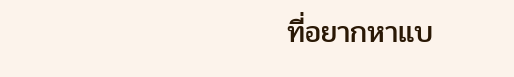ที่อยากหาแบ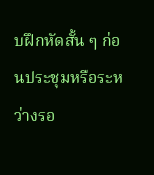บฝึกหัดสั้น ๆ ก่อนประชุมหรือระหว่างรอ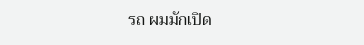รถ ผมมักเปิด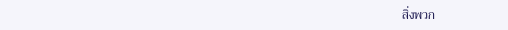สิ่งพวก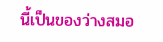นี้เป็นของว่างสมอ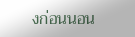งก่อนนอน